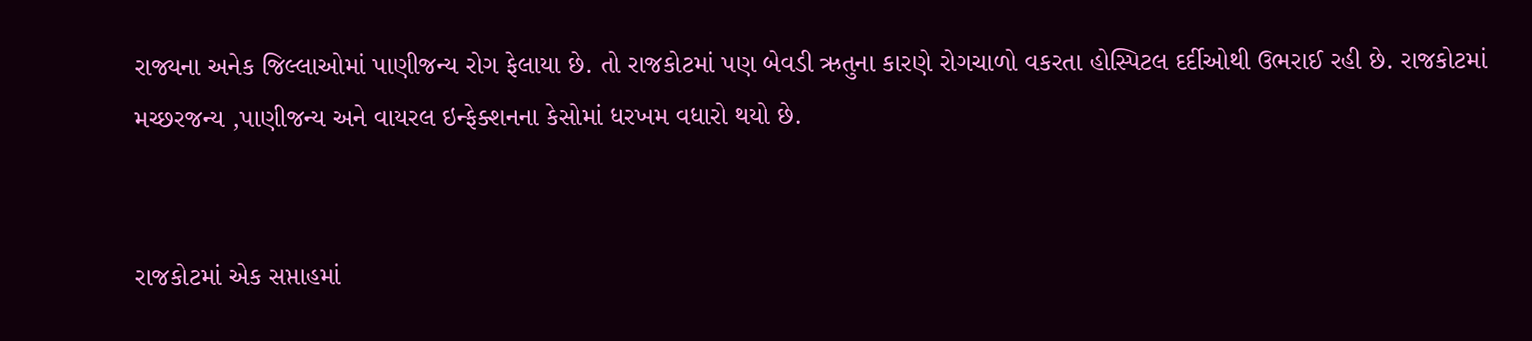રાજ્યના અનેક જિલ્લાઓમાં પાણીજન્ય રોગ ફેલાયા છે. તો રાજકોટમાં પણ બેવડી ઋતુના કારણે રોગચાળો વકરતા હોસ્પિટલ દર્દીઓથી ઉભરાઈ રહી છે. રાજકોટમાં મચ્છરજન્ય ,પાણીજન્ય અને વાયરલ ઇન્ફેક્શનના કેસોમાં ધરખમ વધારો થયો છે.


રાજકોટમાં એક સપ્તાહમાં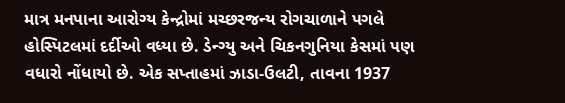માત્ર મનપાના આરોગ્ય કેન્દ્રોમાં મચ્છરજન્ય રોગચાળાને પગલે હોસ્પિટલમાં દર્દીઓ વધ્યા છે. ડેન્ગ્યુ અને ચિકનગુનિયા કેસમાં પણ વધારો નોંધાયો છે. એક સપ્તાહમાં ઝાડા-ઉલટી, તાવના 1937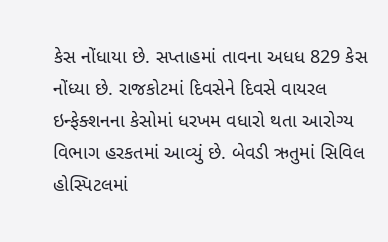કેસ નોંધાયા છે. સપ્તાહમાં તાવના અધધ 829 કેસ નોંધ્યા છે. રાજકોટમાં દિવસેને દિવસે વાયરલ ઇન્ફેક્શનના કેસોમાં ધરખમ વધારો થતા આરોગ્ય વિભાગ હરકતમાં આવ્યું છે. બેવડી ઋતુમાં સિવિલ હોસ્પિટલમાં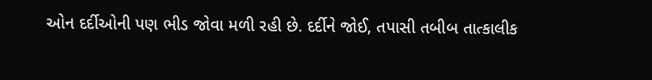ઓન દર્દીઓની પણ ભીડ જોવા મળી રહી છે. દર્દીને જોઈ, તપાસી તબીબ તાત્કાલીક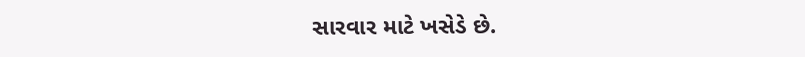સારવાર માટે ખસેડે છે.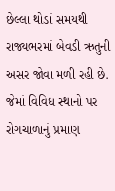છેલ્લા થોડાં સમયથી રાજ્યભરમાં બેવડી ઋતુની અસર જોવા મળી રહી છે. જેમાં વિવિધ સ્થાનો પર રોગચાળાનું પ્રમાણ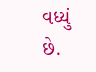વધ્યું છે.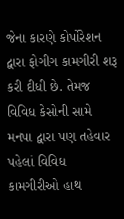જેના કારણે કોર્પોરેશન દ્વારા ફોગીગ કામગીરી શરૂ કરી દીધી છે. તેમજ વિવિધ કેસોની સામે મનપા દ્વારા પણ તહેવાર પહેલાં વિવિધ કામગીરીઓ હાથ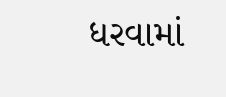ધરવામાં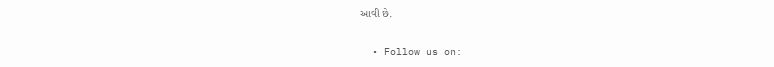આવી છે.

  • Follow us on: